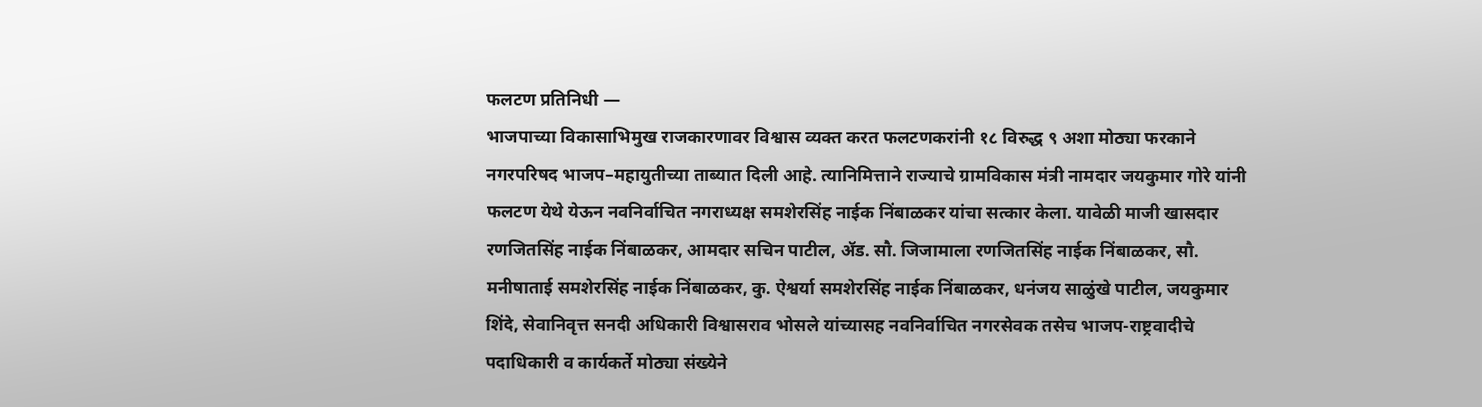फलटण प्रतिनिधी —
भाजपाच्या विकासाभिमुख राजकारणावर विश्वास व्यक्त करत फलटणकरांनी १८ विरुद्ध ९ अशा मोठ्या फरकाने नगरपरिषद भाजप–महायुतीच्या ताब्यात दिली आहे. त्यानिमित्ताने राज्याचे ग्रामविकास मंत्री नामदार जयकुमार गोरे यांनी फलटण येथे येऊन नवनिर्वाचित नगराध्यक्ष समशेरसिंह नाईक निंबाळकर यांचा सत्कार केला. यावेळी माजी खासदार रणजितसिंह नाईक निंबाळकर, आमदार सचिन पाटील, ॲड. सौ. जिजामाला रणजितसिंह नाईक निंबाळकर, सौ. मनीषाताई समशेरसिंह नाईक निंबाळकर, कु. ऐश्वर्या समशेरसिंह नाईक निंबाळकर, धनंजय साळुंखे पाटील, जयकुमार शिंदे, सेवानिवृत्त सनदी अधिकारी विश्वासराव भोसले यांच्यासह नवनिर्वाचित नगरसेवक तसेच भाजप-राष्ट्रवादीचे पदाधिकारी व कार्यकर्ते मोठ्या संख्येने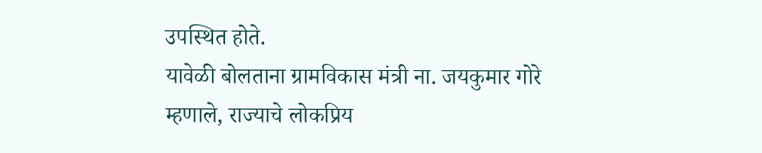उपस्थित होते.
यावेळी बोलताना ग्रामविकास मंत्री ना. जयकुमार गोरे म्हणाले, राज्याचे लोकप्रिय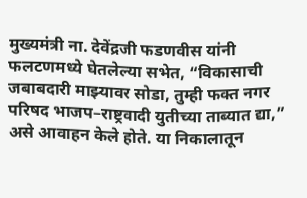मुख्यमंत्री ना. देवेंद्रजी फडणवीस यांनी फलटणमध्ये घेतलेल्या सभेत, “विकासाची जबाबदारी माझ्यावर सोडा, तुम्ही फक्त नगर परिषद भाजप–राष्ट्रवादी युतीच्या ताब्यात द्या,” असे आवाहन केले होते. या निकालातून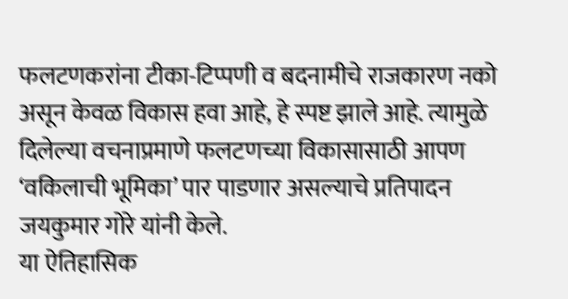फलटणकरांना टीका-टिप्पणी व बदनामीचे राजकारण नको असून केवळ विकास हवा आहे, हे स्पष्ट झाले आहे. त्यामुळे दिलेल्या वचनाप्रमाणे फलटणच्या विकासासाठी आपण ‘वकिलाची भूमिका’ पार पाडणार असल्याचे प्रतिपादन जयकुमार गोरे यांनी केले.
या ऐतिहासिक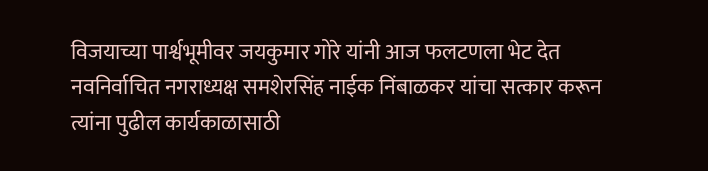विजयाच्या पार्श्वभूमीवर जयकुमार गोरे यांनी आज फलटणला भेट देत नवनिर्वाचित नगराध्यक्ष समशेरसिंह नाईक निंबाळकर यांचा सत्कार करून त्यांना पुढील कार्यकाळासाठी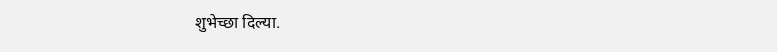शुभेच्छा दिल्या.